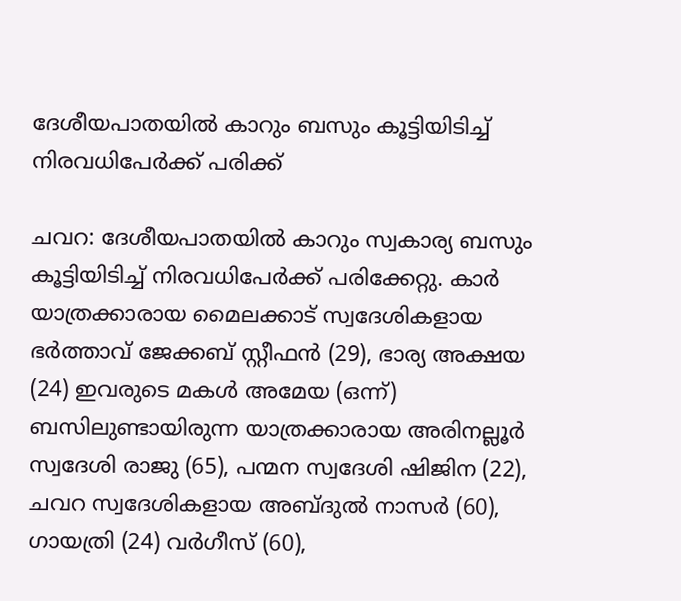ദേശീയപാതയില്‍ കാറും ബസും കൂട്ടിയിടിച്ച് നിരവധിപേര്‍ക്ക് പരിക്ക്

ചവറ: ദേശീയപാതയില്‍ കാറും സ്വകാര്യ ബസും കൂട്ടിയിടിച്ച് നിരവധിപേര്‍ക്ക് പരിക്കേറ്റു. കാര്‍ യാത്രക്കാരായ മൈലക്കാട് സ്വദേശികളായ ഭര്‍ത്താവ് ജേക്കബ് സ്റ്റീഫന്‍ (29), ഭാര്യ അക്ഷയ (24) ഇവരുടെ മകള്‍ അമേയ (ഒന്ന്) ബസിലുണ്ടായിരുന്ന യാത്രക്കാരായ അരിനല്ലൂര്‍ സ്വദേശി രാജു (65), പന്മന സ്വദേശി ഷിജിന (22), ചവറ സ്വദേശികളായ അബ്ദുൽ നാസര്‍ (60), ഗായത്രി (24) വര്‍ഗീസ് (60),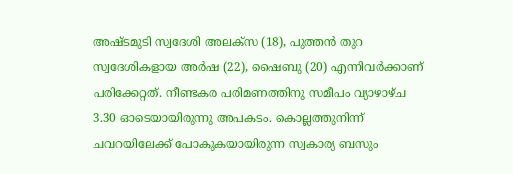അഷ്ടമുടി സ്വദേശി അലക്‌സ (18), പുത്തന്‍ തുറ സ്വദേശികളായ അര്‍ഷ (22), ഷൈബു (20) എന്നിവര്‍ക്കാണ് പരിക്കേറ്റത്. നീണ്ടകര പരിമണത്തിനു സമീപം വ്യാഴാഴ്ച 3.30 ഓടെയായിരുന്നു അപകടം. കൊല്ലത്തുനിന്ന് ചവറയിലേക്ക് പോകുകയായിരുന്ന സ്വകാര്യ ബസും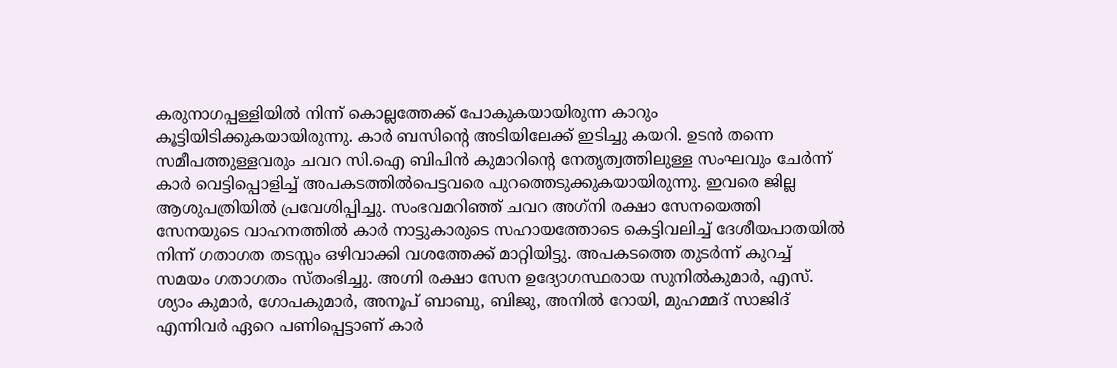കരുനാഗപ്പള്ളിയില്‍ നിന്ന് കൊല്ലത്തേക്ക് പോകുകയായിരുന്ന കാറും കൂട്ടിയിടിക്കുകയായിരുന്നു. കാര്‍ ബസിന്‍റെ അടിയിലേക്ക് ഇടിച്ചു കയറി. ഉടന്‍ തന്നെ സമീപത്തുള്ളവരും ചവറ സി.ഐ ബിപിന്‍ കുമാറിന്‍റെ നേതൃത്വത്തിലുള്ള സംഘവും ചേര്‍ന്ന് കാര്‍ വെട്ടിപ്പൊളിച്ച് അപകടത്തില്‍പെട്ടവരെ പുറത്തെടുക്കുകയായിരുന്നു. ഇവരെ ജില്ല ആശുപത്രിയില്‍ പ്രവേശിപ്പിച്ചു. സംഭവമറിഞ്ഞ് ചവറ അഗ്‌നി രക്ഷാ സേനയെത്തി സേനയുടെ വാഹനത്തില്‍ കാര്‍ നാട്ടുകാരുടെ സഹായത്തോടെ കെട്ടിവലിച്ച് ദേശീയപാതയില്‍ നിന്ന് ഗതാഗത തടസ്സം ഒഴിവാക്കി വശത്തേക്ക് മാറ്റിയിട്ടു. അപകടത്തെ തുടര്‍ന്ന് കുറച്ച് സമയം ഗതാഗതം സ്തംഭിച്ചു. അഗ്നി രക്ഷാ സേന ഉദ്യോഗസ്ഥരായ സുനില്‍കുമാര്‍, എസ്. ശ്യാം കുമാര്‍, ഗോപകുമാര്‍, അനൂപ് ബാബു, ബിജു, അനില്‍ റോയി, മുഹമ്മദ് സാജിദ് എന്നിവര്‍ ഏറെ പണിപ്പെട്ടാണ് കാര്‍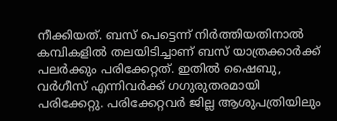നീക്കിയത്. ബസ് പെട്ടെന്ന് നിര്‍ത്തിയതിനാല്‍ കമ്പികളില്‍ തലയിടിച്ചാണ് ബസ് യാത്രക്കാര്‍ക്ക് പലര്‍ക്കും പരിക്കേറ്റത്. ഇതില്‍ ഷൈബു, വര്‍ഗീസ് എന്നിവര്‍ക്ക് ഗഗുരുതരമായി പരിക്കേറ്റു. പരിക്കേറ്റവര്‍ ജില്ല ആശുപത്രിയിലും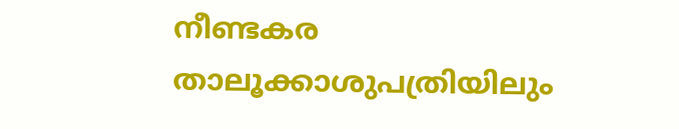നീണ്ടകര താലൂക്കാശുപത്രിയിലും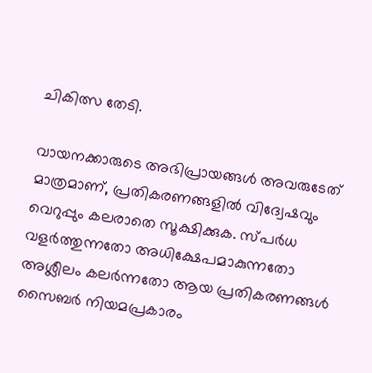ചികിത്സ തേടി.

വായനക്കാരുടെ അഭിപ്രായങ്ങള്‍ അവരുടേത് മാത്രമാണ്, പ്രതികരണങ്ങളിൽ വിദ്വേഷവും വെറുപ്പും കലരാതെ സൂക്ഷിക്കുക. സ്പർധ വളർത്തുന്നതോ അധിക്ഷേപമാകുന്നതോ അശ്ലീലം കലർന്നതോ ആയ പ്രതികരണങ്ങൾ സൈബർ നിയമപ്രകാരം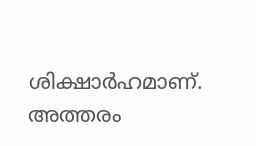ശിക്ഷാർഹമാണ്. അത്തരം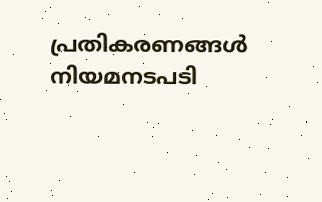പ്രതികരണങ്ങൾ നിയമനടപടി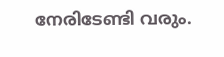നേരിടേണ്ടി വരും.